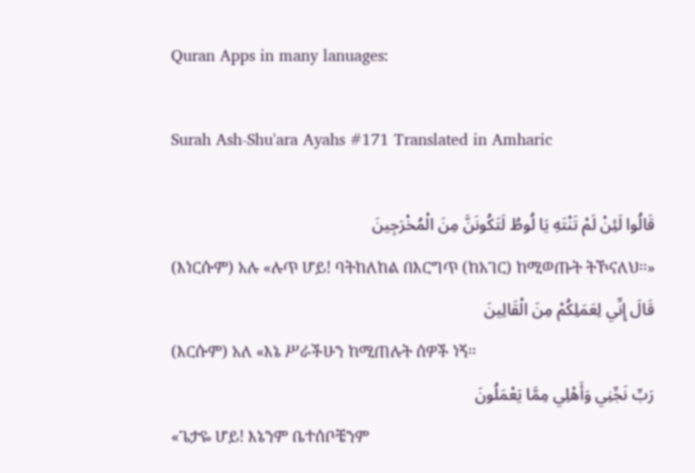Quran Apps in many lanuages:

Surah Ash-Shu'ara Ayahs #171 Translated in Amharic

قَالُوا لَئِنْ لَمْ تَنْتَهِ يَا لُوطُ لَتَكُونَنَّ مِنَ الْمُخْرَجِينَ
(እነርሱም) አሉ «ሉጥ ሆይ! ባትከለከል በእርግጥ (ከአገር) ከሚወጡት ትኾናለህ፡፡»
قَالَ إِنِّي لِعَمَلِكُمْ مِنَ الْقَالِينَ
(እርሱም) አለ «እኔ ሥራችሁን ከሚጠሉት ሰዎች ነኝ፡፡
رَبِّ نَجِّنِي وَأَهْلِي مِمَّا يَعْمَلُونَ
«ጌታዬ ሆይ! እኔንም ቤተሰቦቼንም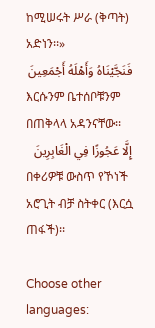ከሚሠሩት ሥራ (ቅጣት) አድነን፡፡»
فَنَجَّيْنَاهُ وَأَهْلَهُ أَجْمَعِينَ
እርሱንም ቤተሰቦቹንም በጠቅላላ አዳንናቸው፡፡
إِلَّا عَجُوزًا فِي الْغَابِرِينَ
በቀሪዎቹ ውስጥ የኾነች አሮጊት ብቻ ስትቀር (እርሷ ጠፋች)፡፡

Choose other languages: